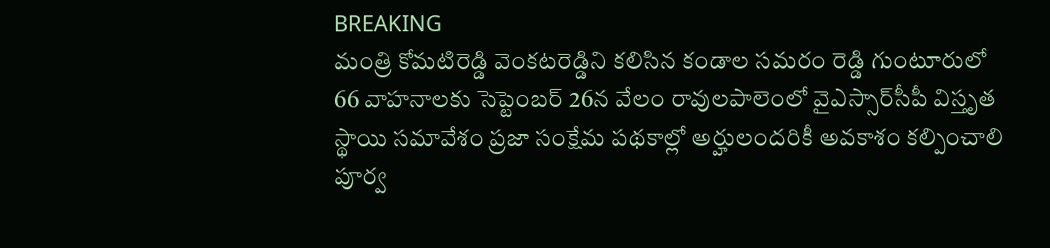BREAKING
మంత్రి కోమటిరెడ్డి వెంకటరెడ్డిని కలిసిన కండాల సమరం రెడ్డి గుంటూరులో 66 వాహనాలకు సెప్టెంబర్ 26న వేలం రావులపాలెంలో వైఎస్సార్‌సీపీ విస్తృత స్థాయి సమావేశం ప్రజా సంక్షేమ పథకాల్లో అర్హులందరికీ అవకాశం కల్పించాలి పూర్వ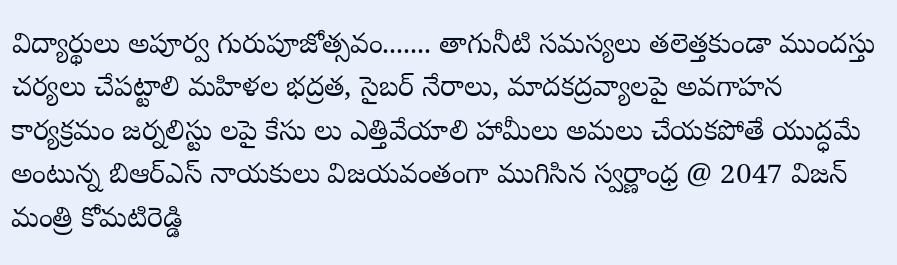విద్యార్థులు అపూర్వ గురుపూజోత్సవం....... తాగునీటి సమస్యలు తలెత్తకుండా ముందస్తు చర్యలు చేపట్టాలి మహిళల భద్రత, సైబర్ నేరాలు, మాదకద్రవ్యాలపై అవగాహన కార్యక్రమం జర్నలిస్టు లపై కేసు లు ఎత్తివేయాలి హామీలు అమలు చేయకపోతే యుద్ధమే అంటున్న బిఆర్ఎస్ నాయకులు విజయవంతంగా ముగిసిన స్వర్ణాంధ్ర @ 2047 విజన్ మంత్రి కోమటిరెడ్డి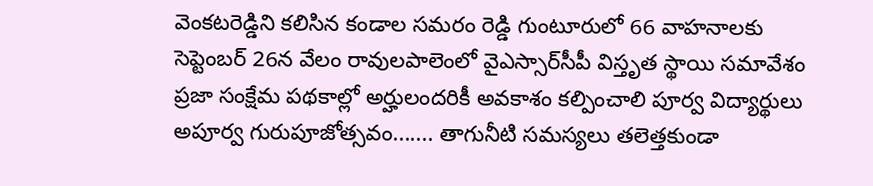వెంకటరెడ్డిని కలిసిన కండాల సమరం రెడ్డి గుంటూరులో 66 వాహనాలకు సెప్టెంబర్ 26న వేలం రావులపాలెంలో వైఎస్సార్‌సీపీ విస్తృత స్థాయి సమావేశం ప్రజా సంక్షేమ పథకాల్లో అర్హులందరికీ అవకాశం కల్పించాలి పూర్వ విద్యార్థులు అపూర్వ గురుపూజోత్సవం....... తాగునీటి సమస్యలు తలెత్తకుండా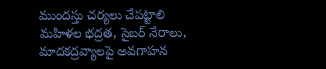ముందస్తు చర్యలు చేపట్టాలి మహిళల భద్రత, సైబర్ నేరాలు, మాదకద్రవ్యాలపై అవగాహన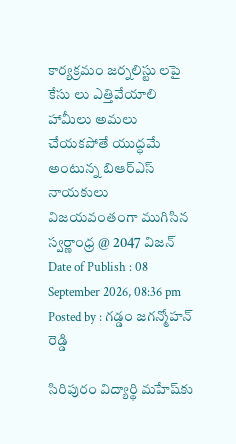కార్యక్రమం జర్నలిస్టు లపై కేసు లు ఎత్తివేయాలి హామీలు అమలు చేయకపోతే యుద్ధమే అంటున్న బిఆర్ఎస్ నాయకులు విజయవంతంగా ముగిసిన స్వర్ణాంధ్ర @ 2047 విజన్
Date of Publish : 08 September 2026, 08:36 pm
Posted by : గడ్డం జగన్మోహన్ రెడ్డి

సిరిపురం విద్యార్థి మహేష్‌కు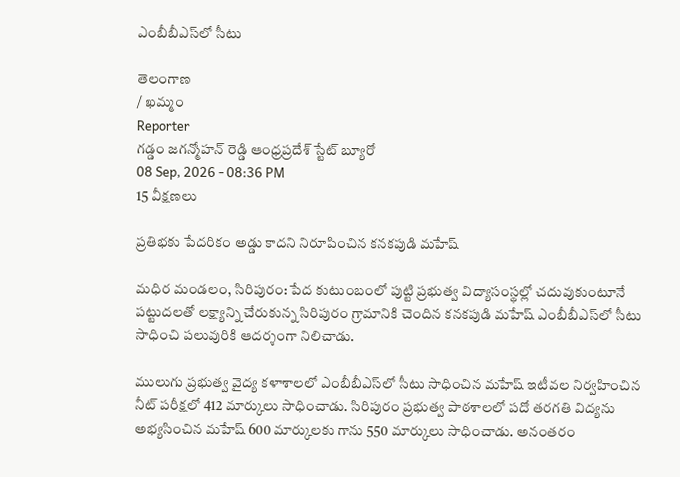ఎంబీబీఎస్‌లో సీటు

తెలంగాణ
/ ఖమ్మం
Reporter
గడ్డం జగన్మోహన్ రెడ్డి ఆంధ్రప్రదేశ్ స్టేట్ బ్యూరో
08 Sep, 2026 - 08:36 PM
15 వీక్షణలు

ప్రతిభకు పేదరికం అడ్డు కాదని నిరూపించిన కనకపుడి మహేష్

మధిర మండలం, సిరిపురం: పేద కుటుంబంలో పుట్టి ప్రభుత్వ విద్యాసంస్థల్లో చదువుకుంటూనే పట్టుదలతో లక్ష్యాన్ని చేరుకున్న సిరిపురం గ్రామానికి చెందిన కనకపుడి మహేష్ ఎంబీబీఎస్‌లో సీటు సాధించి పలువురికి ఆదర్శంగా నిలిచాడు.

ములుగు ప్రభుత్వ వైద్య కళాశాలలో ఎంబీబీఎస్‌లో సీటు సాధించిన మహేష్ ఇటీవల నిర్వహించిన నీట్‌ పరీక్షలో 412 మార్కులు సాధించాడు. సిరిపురం ప్రభుత్వ పాఠశాలలో పదో తరగతి విద్యను అభ్యసించిన మహేష్ 600 మార్కులకు గాను 550 మార్కులు సాధించాడు. అనంతరం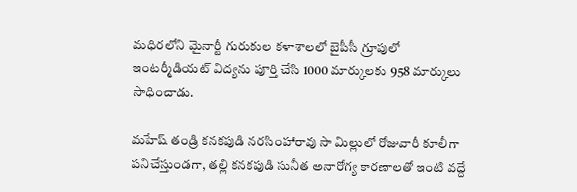మధిరలోని మైనార్టీ గురుకుల కళాశాలలో బైపీసీ గ్రూపులో ఇంటర్మీడియట్ విద్యను పూర్తి చేసి 1000 మార్కులకు 958 మార్కులు సాధించాడు.

మహేష్ తండ్రి కనకపుడి నరసింహారావు సా మిల్లులో రోజువారీ కూలీగా పనిచేస్తుండగా, తల్లి కనకపుడి సునీత అనారోగ్య కారణాలతో ఇంటి వద్దే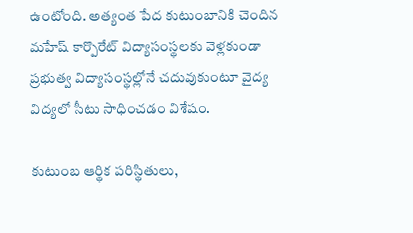ఉంటోంది. అత్యంత పేద కుటుంబానికి చెందిన మహేష్ కార్పొరేట్ విద్యాసంస్థలకు వెళ్లకుండా ప్రభుత్వ విద్యాసంస్థల్లోనే చదువుకుంటూ వైద్య విద్యలో సీటు సాధించడం విశేషం.

కుటుంబ ఆర్థిక పరిస్థితులు,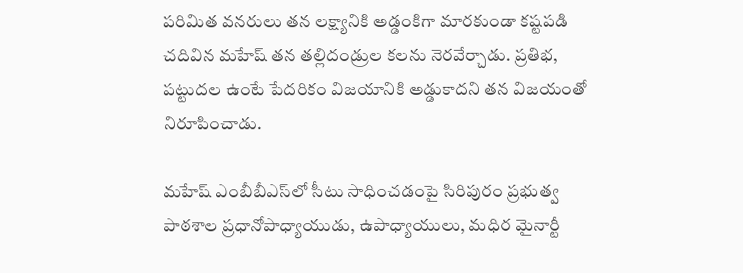పరిమిత వనరులు తన లక్ష్యానికి అడ్డంకిగా మారకుండా కష్టపడి చదివిన మహేష్ తన తల్లిదండ్రుల కలను నెరవేర్చాడు. ప్రతిభ, పట్టుదల ఉంటే పేదరికం విజయానికి అడ్డుకాదని తన విజయంతో నిరూపించాడు.

మహేష్ ఎంబీబీఎస్‌లో సీటు సాధించడంపై సిరిపురం ప్రభుత్వ పాఠశాల ప్రధానోపాధ్యాయుడు, ఉపాధ్యాయులు, మధిర మైనార్టీ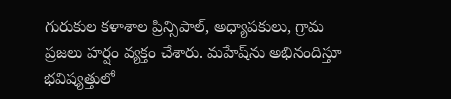గురుకుల కళాశాల ప్రిన్సిపాల్, అధ్యాపకులు, గ్రామ ప్రజలు హర్షం వ్యక్తం చేశారు. మహేష్‌ను అభినందిస్తూ భవిష్యత్తులో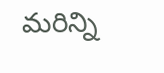మరిన్ని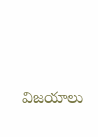విజయాలు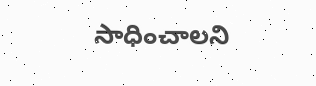సాధించాలని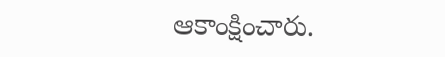ఆకాంక్షించారు.